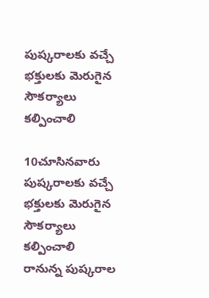పుష్కరాలకు వచ్చే భక్తులకు మెరుగైన సౌకర్యాలు కల్పించాలి

10చూసినవారు
పుష్కరాలకు వచ్చే భక్తులకు మెరుగైన సౌకర్యాలు కల్పించాలి
రానున్న పుష్కరాల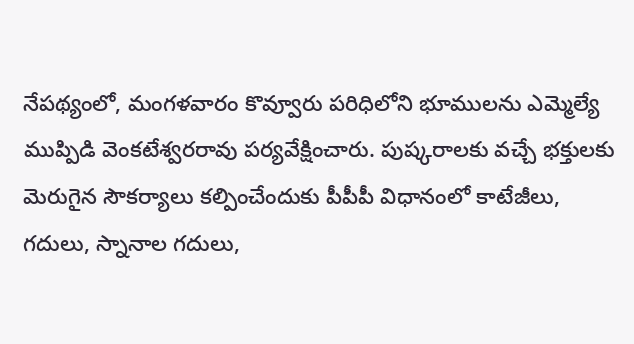నేపథ్యంలో, మంగళవారం కొవ్వూరు పరిధిలోని భూములను ఎమ్మెల్యే ముప్పిడి వెంకటేశ్వరరావు పర్యవేక్షించారు. పుష్కరాలకు వచ్చే భక్తులకు మెరుగైన సౌకర్యాలు కల్పించేందుకు పీపీపీ విధానంలో కాటేజీలు, గదులు, స్నానాల గదులు,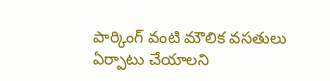పార్కింగ్ వంటి మౌలిక వసతులు ఏర్పాటు చేయాలని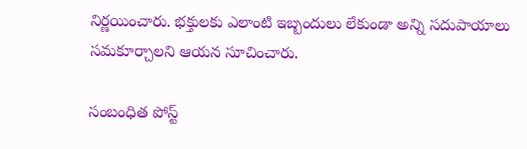నిర్ణయించారు. భక్తులకు ఎలాంటి ఇబ్బందులు లేకుండా అన్ని సదుపాయాలు సమకూర్చాలని ఆయన సూచించారు.

సంబంధిత పోస్ట్